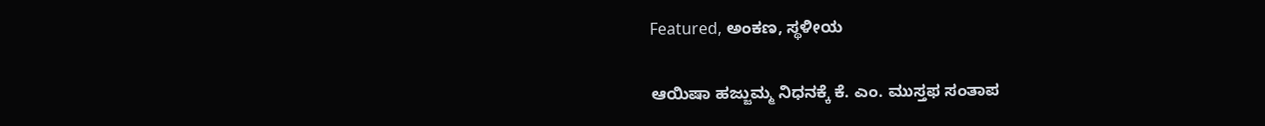Featured, ಅಂಕಣ, ಸ್ಥಳೀಯ

ಆಯಿಷಾ ಹಜ್ಜುಮ್ಮ ನಿಧನಕ್ಕೆ ಕೆ. ಎಂ. ಮುಸ್ತಫ ಸಂತಾಪ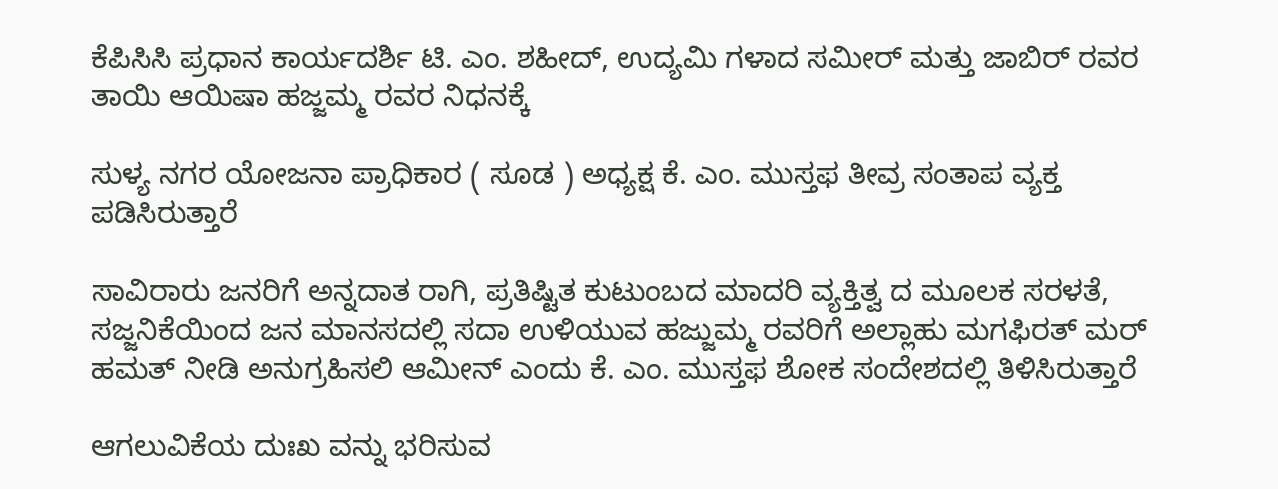ಕೆಪಿಸಿಸಿ ಪ್ರಧಾನ ಕಾರ್ಯದರ್ಶಿ ಟಿ. ಎಂ. ಶಹೀದ್, ಉದ್ಯಮಿ ಗಳಾದ ಸಮೀರ್ ಮತ್ತು ಜಾಬಿರ್ ರವರ ತಾಯಿ ಆಯಿಷಾ ಹಜ್ಜಮ್ಮ ರವರ ನಿಧನಕ್ಕೆ

ಸುಳ್ಯ ನಗರ ಯೋಜನಾ ಪ್ರಾಧಿಕಾರ ( ಸೂಡ ) ಅಧ್ಯಕ್ಷ ಕೆ. ಎಂ. ಮುಸ್ತಫ ತೀವ್ರ ಸಂತಾಪ ವ್ಯಕ್ತ ಪಡಿಸಿರುತ್ತಾರೆ

ಸಾವಿರಾರು ಜನರಿಗೆ ಅನ್ನದಾತ ರಾಗಿ, ಪ್ರತಿಷ್ಟಿತ ಕುಟುಂಬದ ಮಾದರಿ ವ್ಯಕ್ತಿತ್ವ ದ ಮೂಲಕ ಸರಳತೆ, ಸಜ್ಜನಿಕೆಯಿಂದ ಜನ ಮಾನಸದಲ್ಲಿ ಸದಾ ಉಳಿಯುವ ಹಜ್ಜುಮ್ಮ ರವರಿಗೆ ಅಲ್ಲಾಹು ಮಗಫಿರತ್ ಮರ್ ಹಮತ್ ನೀಡಿ ಅನುಗ್ರಹಿಸಲಿ ಆಮೀನ್ ಎಂದು ಕೆ. ಎಂ. ಮುಸ್ತಫ ಶೋಕ ಸಂದೇಶದಲ್ಲಿ ತಿಳಿಸಿರುತ್ತಾರೆ

ಆಗಲುವಿಕೆಯ ದುಃಖ ವನ್ನು ಭರಿಸುವ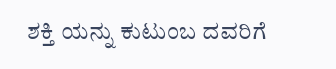ಶಕ್ತಿ ಯನ್ನು ಕುಟುಂಬ ದವರಿಗೆ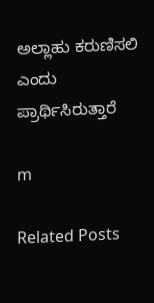ಅಲ್ಲಾಹು ಕರುಣಿಸಲಿ ಎಂದು ಪ್ರಾರ್ಥಿಸಿರುತ್ತಾರೆ

m

Related Posts